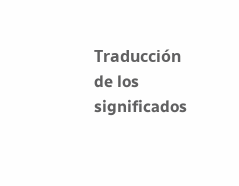Traducción de los significados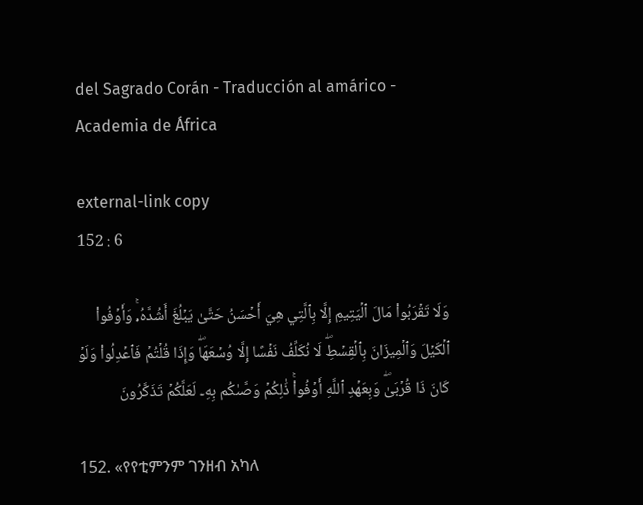del Sagrado Corán - Traducción al amárico - Academia de África

external-link copy
152 : 6

وَلَا تَقۡرَبُواْ مَالَ ٱلۡيَتِيمِ إِلَّا بِٱلَّتِي هِيَ أَحۡسَنُ حَتَّىٰ يَبۡلُغَ أَشُدَّهُۥۚ وَأَوۡفُواْ ٱلۡكَيۡلَ وَٱلۡمِيزَانَ بِٱلۡقِسۡطِۖ لَا نُكَلِّفُ نَفۡسًا إِلَّا وُسۡعَهَاۖ وَإِذَا قُلۡتُمۡ فَٱعۡدِلُواْ وَلَوۡ كَانَ ذَا قُرۡبَىٰۖ وَبِعَهۡدِ ٱللَّهِ أَوۡفُواْۚ ذَٰلِكُمۡ وَصَّىٰكُم بِهِۦ لَعَلَّكُمۡ تَذَكَّرُونَ

152. «የየቲምንም ገንዘብ አካለ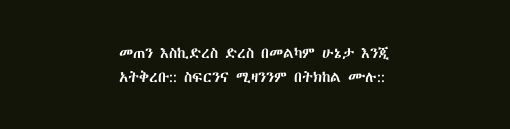መጠን እስኪድረስ ድረስ በመልካም ሁኔታ እንጂ አትቅረቡ:: ስፍርንና ሚዛንንም በትክከል ሙሉ::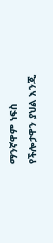ማንኛዋም ነፍስ የችሎታዋን ያህል እንጂ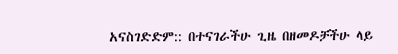አናስገድድም:: በተናገራችሁ ጊዜ በዘመዶቻችሁ ላይ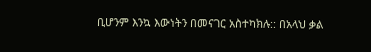ቢሆንም እንኳ እውነትን በመናገር አስተካክሉ:: በአላህ ቃል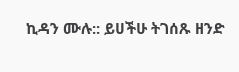ኪዳን ሙሉ:: ይሀችሁ ትገሰጹ ዘንድ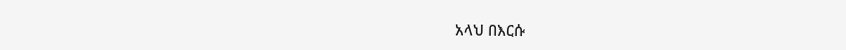አላህ በእርሱ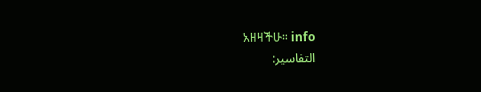አዘዛችሁ። info
التفاسير: